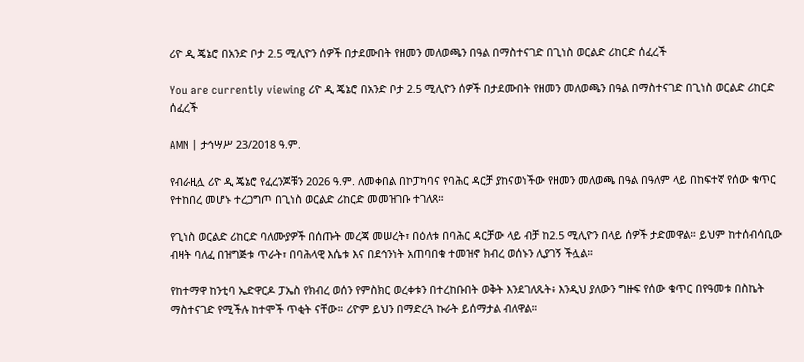ሪዮ ዲ ጄኔሮ በአንድ ቦታ 2.5 ሚሊዮን ሰዎች በታደሙበት የዘመን መለወጫን በዓል በማስተናገድ በጊነስ ወርልድ ሪከርድ ሰፈረች

You are currently viewing ሪዮ ዲ ጄኔሮ በአንድ ቦታ 2.5 ሚሊዮን ሰዎች በታደሙበት የዘመን መለወጫን በዓል በማስተናገድ በጊነስ ወርልድ ሪከርድ ሰፈረች

AMN | ታኅሣሥ 23/2018 ዓ.ም.

የብራዚሏ ሪዮ ዲ ጄኔሮ የፈረንጆቹን 2026 ዓ.ም. ለመቀበል በኮፓካባና የባሕር ዳርቻ ያከናወነችው የዘመን መለወጫ በዓል በዓለም ላይ በከፍተኛ የሰው ቁጥር የተከበረ መሆኑ ተረጋግጦ በጊነስ ወርልድ ሪከርድ መመዝገቡ ተገለጸ።

የጊነስ ወርልድ ሪከርድ ባለሙያዎች በሰጡት መረጃ መሠረት፣ በዕለቱ በባሕር ዳርቻው ላይ ብቻ ከ2.5 ሚሊዮን በላይ ሰዎች ታድመዋል። ይህም ከተሰብሳቢው ብዛት ባለፈ በዝግጅቱ ጥራት፣ በባሕላዊ እሴቱ እና በደኅንነት አጠባበቁ ተመዝኖ ክብረ ወሰኑን ሊያገኝ ችሏል።

የከተማዋ ከንቲባ ኤድዋርዶ ፓኤስ የክብረ ወሰን የምስክር ወረቀቱን በተረከቡበት ወቅት እንደገለጹት፥ እንዲህ ያለውን ግዙፍ የሰው ቁጥር በየዓመቱ በስኬት ማስተናገድ የሚችሉ ከተሞች ጥቂት ናቸው። ሪዮም ይህን በማድረጓ ኩራት ይሰማታል ብለዋል።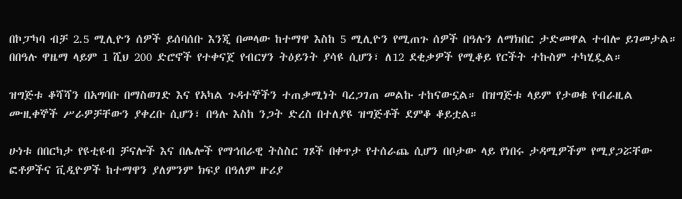በኮፓካባ ብቻ 2.5 ሚሊዮን ሰዎች ይሰባሰቡ እንጂ በመላው ከተማዋ እስከ 5 ሚሊዮን የሚጠጉ ሰዎች በዓሉን ለማክበር ታድመዋል ተብሎ ይገመታል። በበዓሉ ዋዜማ ላይም 1 ሺህ 200 ድሮኖች የተቀናጀ የብርሃን ትዕይንት ያሳዩ ሲሆን፣ ለ12 ደቂቃዎች የሚቆይ የርችት ተኩስም ተካሂዷል።

ዝግጅቱ ቆሻሻን በአግባቡ በማስወገድ እና የአካል ጉዳተኞችን ተጠቃሚነት ባረጋገጠ መልኩ ተከናውኗል። በዝግጅቱ ላይም የታወቁ የብራዚል ሙዚቀኞች ሥራዎቻቸውን ያቀረቡ ሲሆን፣ በዓሉ እስከ ንጋት ድረስ በተለያዩ ዝግጅቶች ደምቆ ቆይቷል።

ሁነቱ በበርካታ የዩቲዩብ ቻናሎች እና በሌሎች የማኅበራዊ ትስስር ገጾች በቀጥታ የተሰራጨ ሲሆን በቦታው ላይ የነበሩ ታዳሚዎችም የሚያጋሯቸው ፎቶዎችና ቪዲዮዎች ከተማዋን ያለምንም ክፍያ በዓለም ዙሪያ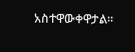አስተዋውቀዋታል።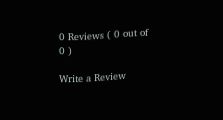0 Reviews ( 0 out of 0 )

Write a Review